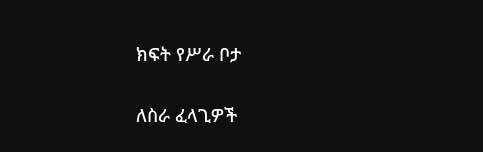ክፍት የሥራ ቦታ

ለስራ ፈላጊዎች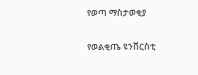የወጣ ማስታወቂያ

የወልቂጤ ዩንቨርስቲ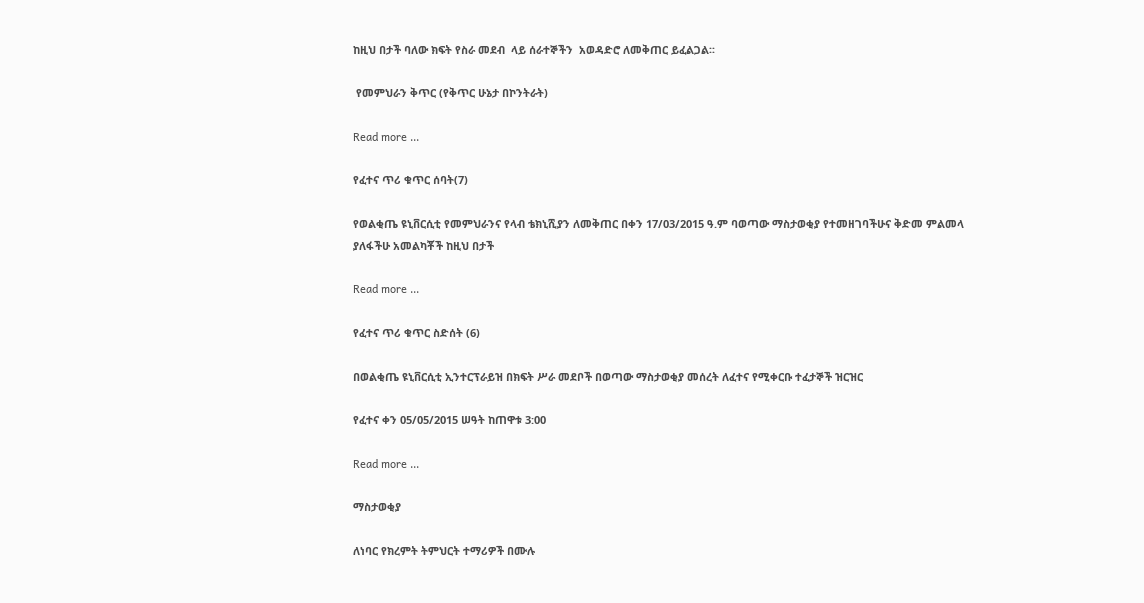ከዚህ በታች ባለው ክፍት የስራ መደብ  ላይ ሰራተኞችን  አወዳድሮ ለመቅጠር ይፈልጋል፡፡

 የመምህራን ቅጥር (የቅጥር ሁኔታ በኮንትራት)

Read more ...

የፈተና ጥሪ ቁጥር ሰባት(7)

የወልቂጤ ዩኒቨርሲቲ የመምህራንና የላብ ቴክኒሺያን ለመቅጠር በቀን 17/03/2015 ዓ.ም ባወጣው ማስታወቂያ የተመዘገባችሁና ቅድመ ምልመላ ያለፋችሁ አመልካቾች ከዚህ በታች

Read more ...

የፈተና ጥሪ ቁጥር ስድሰት (6)

በወልቂጤ ዩኒቨርሲቲ ኢንተርፕራይዝ በክፍት ሥራ መደቦች በወጣው ማስታወቂያ መሰረት ለፈተና የሚቀርቡ ተፈታኞች ዝርዝር

የፈተና ቀን 05/05/2015 ሠዓት ከጠዋቱ 3:00

Read more ...

ማስታወቂያ

ለነባር የክረምት ትምህርት ተማሪዎች በሙሉ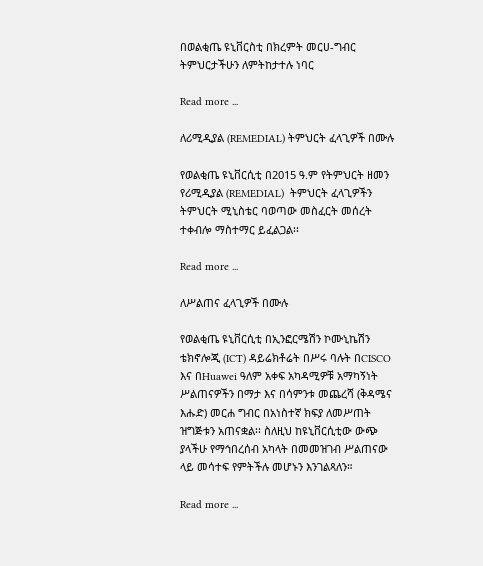በወልቂጤ ዩኒቨርስቲ በክረምት መርሀ-ግብር ትምህርታችሁን ለምትከታተሉ ነባር

Read more ...

ለሪሚዲያል (REMEDIAL) ትምህርት ፈላጊዎች በሙሉ

የወልቂጤ ዩኒቨርሲቲ በ2015 ዓ.ም የትምህርት ዘመን  የሪሚዲያል (REMEDIAL)  ትምህርት ፈላጊዎችን ትምህርት ሚኒስቴር ባወጣው መስፈርት መሰረት ተቀብሎ ማስተማር ይፈልጋል፡፡

Read more ...

ለሥልጠና ፈላጊዎች በሙሉ

የወልቂጤ ዩኒቨርሲቲ በኢንፎርሜሽን ኮሙኒኬሽን ቴክኖሎጂ (ICT) ዳይሬክቶሬት በሥሩ ባሉት በCISCO እና በHuawei ዓለም አቀፍ አካዳሚዎቹ አማካኝነት ሥልጠናዎችን በማታ እና በሳምንቱ መጨረሻ (ቅዳሜና እሑድ) መርሐ ግብር በአነስተኛ ክፍያ ለመሥጠት ዝግጅቱን አጠናቋል፡፡ ስለዚህ ከዩኒቨርሲቲው ውጭ ያላችሁ የማኅበረሰብ አካላት በመመዝገብ ሥልጠናው ላይ መሳተፍ የምትችሉ መሆኑን እንገልጻለን።

Read more ...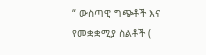“ ውስጣዊ ግጭቶች እና የመቋቋሚያ ስልቶች (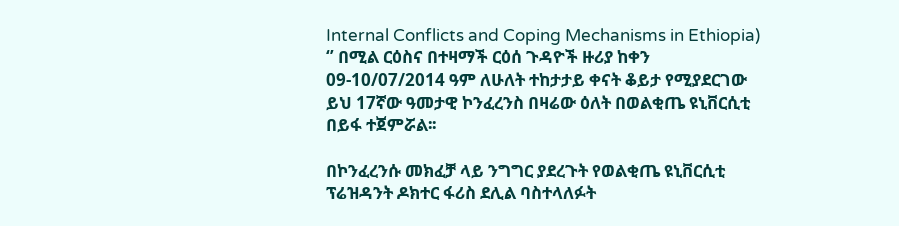Internal Conflicts and Coping Mechanisms in Ethiopia) ‘’ በሚል ርዕስና በተዛማች ርዕሰ ጉዳዮች ዙሪያ ከቀን 09-10/07/2014 ዓም ለሁለት ተከታታይ ቀናት ቆይታ የሚያደርገው ይህ 17ኛው ዓመታዊ ኮንፈረንስ በዛሬው ዕለት በወልቂጤ ዩኒቨርሲቲ በይፋ ተጀምሯል፡፡

በኮንፈረንሱ መክፈቻ ላይ ንግግር ያደረጉት የወልቂጤ ዩኒቨርሲቲ ፕሬዝዳንት ዶክተር ፋሪስ ደሊል ባስተላለፉት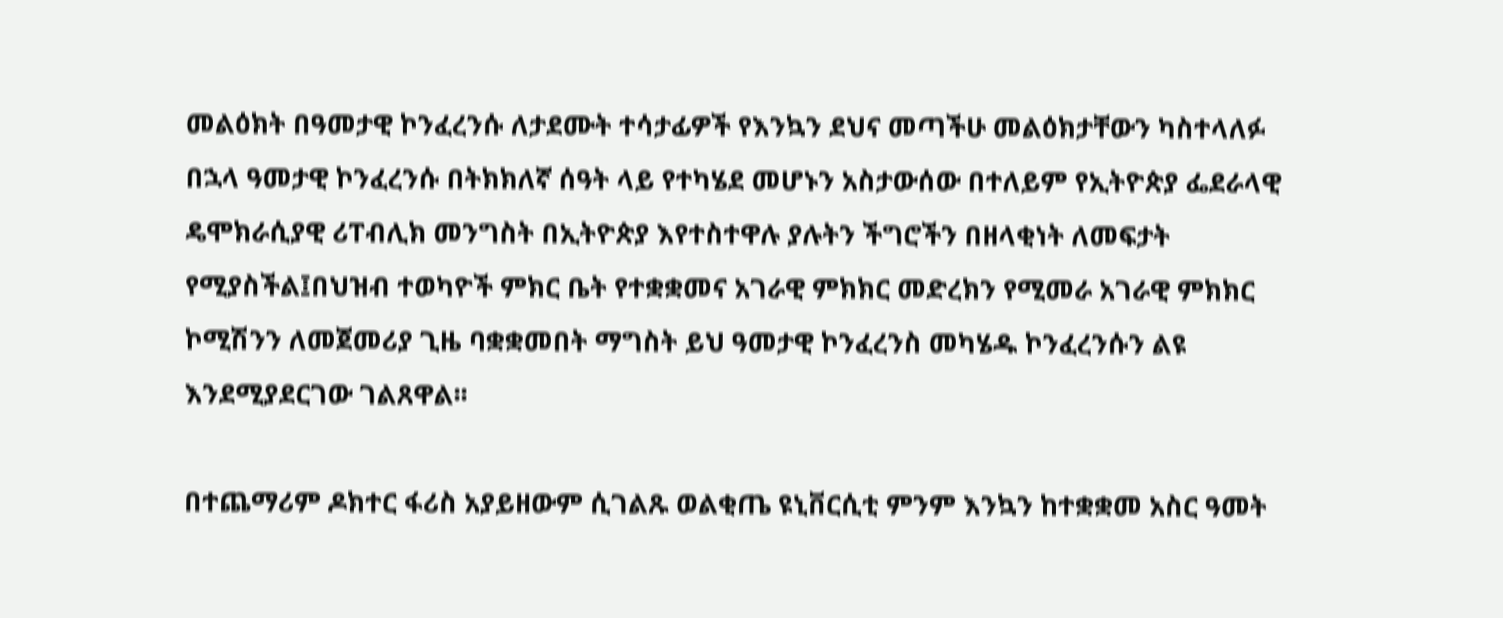መልዕክት በዓመታዊ ኮንፈረንሱ ለታደሙት ተሳታፊዎች የእንኳን ደህና መጣችሁ መልዕክታቸውን ካስተላለፉ በኋላ ዓመታዊ ኮንፈረንሱ በትክክለኛ ሰዓት ላይ የተካሄደ መሆኑን አስታውሰው በተለይም የኢትዮጵያ ፌደራላዊ ዴሞክራሲያዊ ሪፐብሊክ መንግስት በኢትዮጵያ እየተስተዋሉ ያሉትን ችግሮችን በዘላቂነት ለመፍታት የሚያስችል፤በህዝብ ተወካዮች ምክር ቤት የተቋቋመና አገራዊ ምክክር መድረክን የሚመራ አገራዊ ምክክር ኮሚሽንን ለመጀመሪያ ጊዜ ባቋቋመበት ማግስት ይህ ዓመታዊ ኮንፈረንስ መካሄዱ ኮንፈረንሱን ልዩ እንደሚያደርገው ገልጸዋል፡፡

በተጨማሪም ዶክተር ፋሪስ አያይዘውም ሲገልጹ ወልቂጤ ዩኒቨርሲቲ ምንም እንኳን ከተቋቋመ አስር ዓመት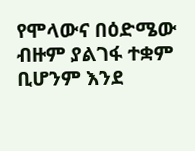የሞላውና በዕድሜው ብዙም ያልገፋ ተቋም ቢሆንም እንደ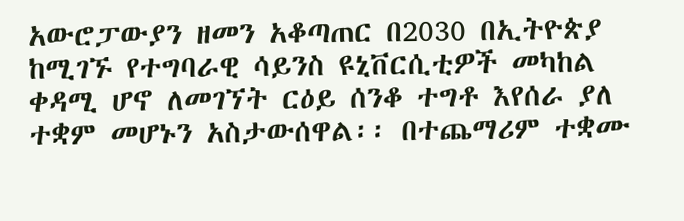አውሮፓውያን ዘመን አቆጣጠር በ2030 በኢትዮጵያ ከሚገኙ የተግባራዊ ሳይንስ ዩኒቨርሲቲዎች መካከል ቀዳሚ ሆኖ ለመገኘት ርዕይ ሰንቆ ተግቶ እየሰራ ያለ ተቋም መሆኑን አስታውሰዋል፡፡ በተጨማሪም ተቋሙ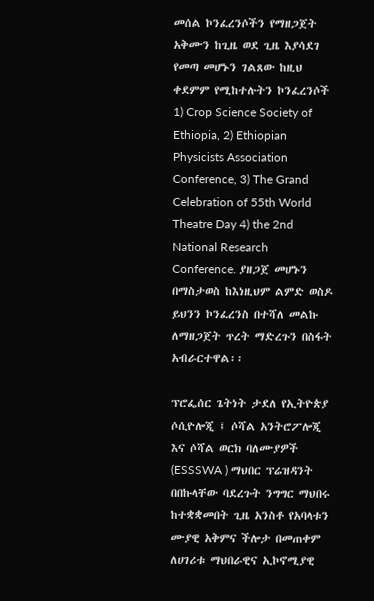መሰል ኮንፈረንሶችን የማዘጋጀት አቅሙን ከጊዜ ወደ ጊዜ እያሳደገ የመጣ መሆኑን ገልጸው ከዚህ ቀደምም የሚከተሉትን ኮንፈረንሶች 1) Crop Science Society of Ethiopia, 2) Ethiopian Physicists Association Conference, 3) The Grand Celebration of 55th World Theatre Day 4) the 2nd National Research Conference. ያዘጋጀ መሆኑን በማስታወስ ከእነዚህም ልምድ ወስዶ ይህንን ኮንፈረንስ በተሻለ መልኩ ለማዘጋጀት ጥረት ማድረጉን በስፋት አብራርተዋል፡፡

ፕሮፌሰር ጌትነት ታደለ የኢትዮጵያ ሶሲዮሎጂ ፤ ሶሻል አንትሮፖሎጂ እና ሶሻል ወርክ ባለሙያዎች (ESSSWA ) ማህበር ፕሬዝዳንት በበኩላቸው ባደረጉት ንግግር ማህበሩ ከተቋቋመበት ጊዜ አንስቶ የአባላቱን ሙያዊ አቅምና ችሎታ በመጠቀም ለሀገሪቱ ማህበራዊና ኢኮኖሚያዊ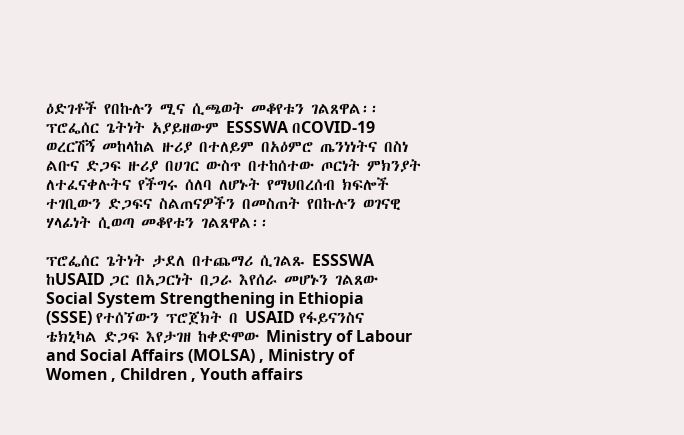ዕድገቶች የበኩሉን ሚና ሲጫወት መቆየቱን ገልጸዋል፡፡ ፕሮፌሰር ጌትነት አያይዘውም ESSSWA በCOVID-19 ወረርሽኝ መከላከል ዙሪያ በተለይም በአዕምሮ ጤንነነትና በስነ ልቡና ድጋፍ ዙሪያ በሀገር ውስጥ በተከሰተው ጦርነት ምክንያት ለተፈናቀሉትና የችግሩ ሰለባ ለሆኑት የማህበረሰብ ክፍሎች ተገቢውን ድጋፍና ስልጠናዎችን በመስጠት የበኩሉን ወገናዊ ሃላፊነት ሲወጣ መቆየቱን ገልጸዋል፡፡

ፕሮፌሰር ጌትነት ታደለ በተጨማሪ ሲገልጹ ESSSWA ከUSAID ጋር በአጋርነት በጋራ እየሰራ መሆኑን ገልጸው Social System Strengthening in Ethiopia (SSSE) የተሰኘውን ፕሮጀክት በ USAID የፋይናንስና ቴክኒካል ድጋፍ እየታገዘ ከቀድሞው Ministry of Labour and Social Affairs (MOLSA) , Ministry of Women , Children , Youth affairs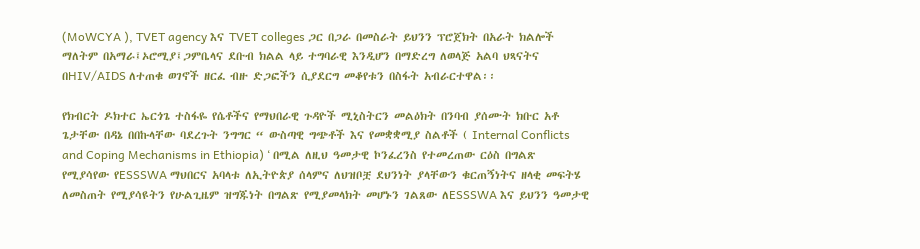(MoWCYA ), TVET agency እና TVET colleges ጋር በጋራ በመስራት ይህንን ፕሮጀክት በአራት ክልሎች ማለትም በአማራ፤ኦሮሚያ፤ጋምቤላና ደቡብ ክልል ላይ ተግባራዊ እንዲሆን በማድረግ ለወላጅ አልባ ህጻናትና በHIV/AIDS ለተጠቁ ወገኖች ዘርፈ ብዙ ድጋፎችን ሲያደርግ መቆየቱን በስፋት አብራርተዋል፡፡

የክብርት ዶክተር ኤርጎጌ ተስፋዬ የሴቶችና የማህበራዊ ጉዳዮች ሚኒስትርን መልዕክት በንባብ ያሰሙት ክቡር አቶ ጌታቸው በዳኔ በበኩላቸው ባደረጉት ንግግር “ ውስጣዊ ግጭቶች እና የመቋቋሚያ ስልቶች ( Internal Conflicts and Coping Mechanisms in Ethiopia) ‘ በሚል ለዚህ ዓመታዊ ኮንፈረንስ የተመረጠው ርዕስ በግልጽ የሚያሳየው የESSSWA ማህበርና አባላቱ ለኢትዮጵያ ሰላምና ለህዝቦቿ ደህንነት ያላቸውን ቁርጠኝነትና ዘላቂ መፍትሄ ለመስጠት የሚያሳዩትን የሁልጊዜም ዝግጁነት በግልጽ የሚያመላክት መሆኑን ገልጸው ለESSSWA እና ይህንን ዓመታዊ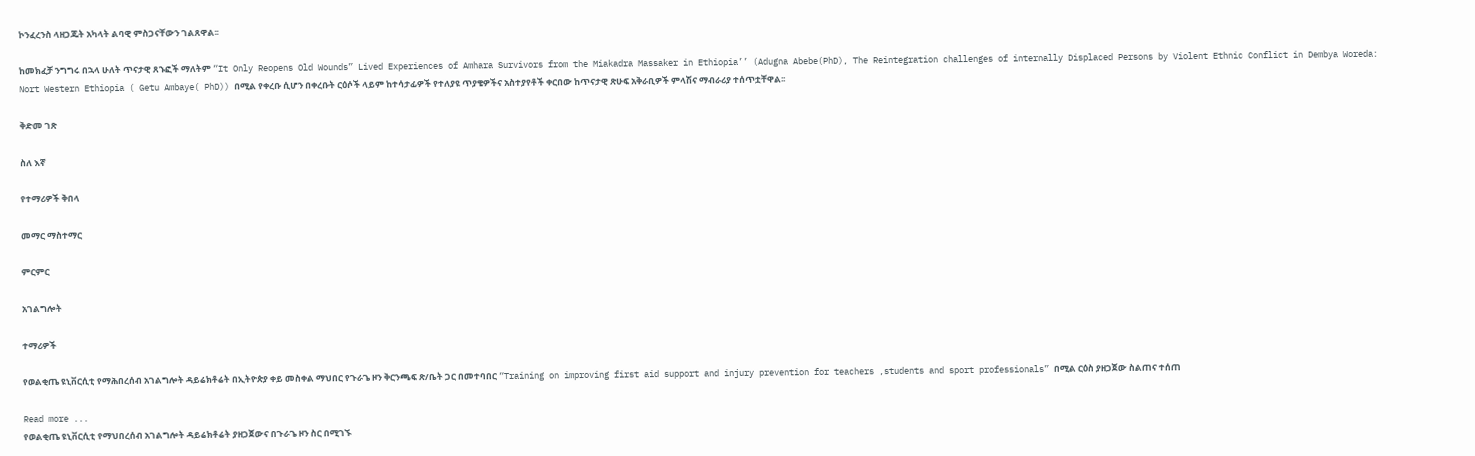ኮንፈረንስ ላዘጋጁት አካላት ልባዊ ምስጋናቸውን ገልጸዋል፡፡

ከመክፈቻ ንግግሩ በኋላ ሁለት ጥናታዊ ጸኁፎች ማለትም “It Only Reopens Old Wounds” Lived Experiences of Amhara Survivors from the Miakadra Massaker in Ethiopia’’ (Adugna Abebe(PhD), The Reintegration challenges of internally Displaced Persons by Violent Ethnic Conflict in Dembya Woreda: Nort Western Ethiopia ( Getu Ambaye( PhD)) በሚል የቀረቡ ሲሆን በቀረቡት ርዕሶች ላይም ከተሳታፊዎች የተለያዩ ጥያቄዎችና አስተያየቶች ቀርበው ከጥናታዊ ጽሁፍ አቅራቢዎች ምላሽና ማብራሪያ ተሰጥቷቸዋል፡፡

ቅድመ ገጽ

ስለ እኛ

የተማሪዎች ቅበላ

መማር ማስተማር

ምርምር

አገልግሎት

ተማሪዎች

የወልቂጤ ዩኒቨርሲቲ የማሕበረሰብ አገልግሎት ዳይሬክቶሬት በኢትዮጵያ ቀይ መስቀል ማህበር የጉራጌ ዞን ቅርንጫፍ ጽ/ቤት ጋር በመተባበር “Training on improving first aid support and injury prevention for teachers ,students and sport professionals” በሚል ርዕስ ያዘጋጀው ስልጠና ተሰጠ

Read more ...
የወልቂጤ ዩኒቨርሲቲ የማህበረሰብ አገልግሎት ዳይሬክቶሬት ያዘጋጀውና በጉራጌ ዞን ስር በሚገኙ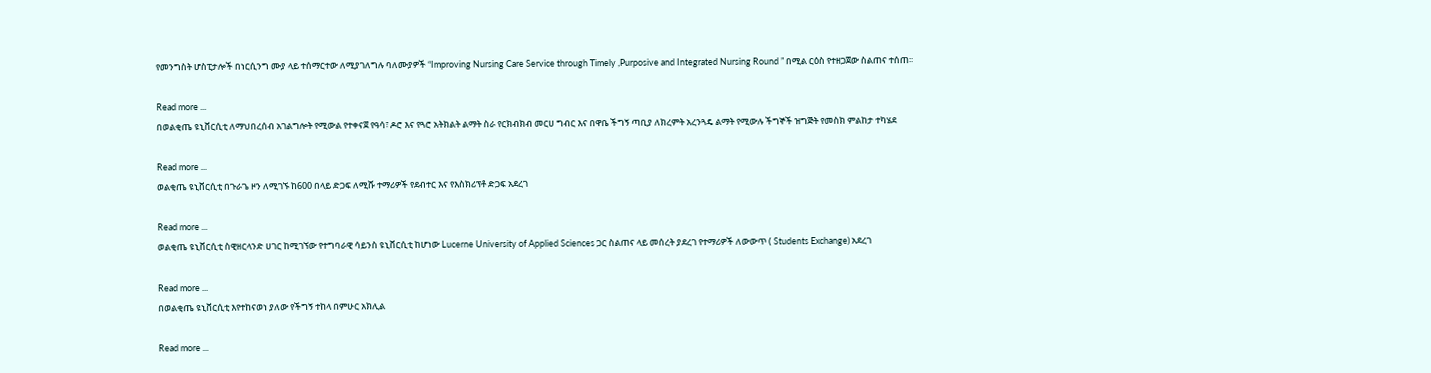የመንግስት ሆስፒታሎች በነርሲንግ ሙያ ላይ ተሰማርተው ለሚያገለግሉ ባለሙያዎች “Improving Nursing Care Service through Timely ,Purposive and Integrated Nursing Round ” በሚል ርዕስ የተዘጋጀው ስልጠና ተሰጠ፡፡

Read more ...
በወልቂጤ ዩኒቨርሲቲ ለማህበረሰብ አገልግሎት የሚውል የተቀናጀ የዓሳ፣ ዶሮ እና የጓሮ አትክልት ልማት ስራ የርክብክብ መርሀ ግብር እና በዋቤ ችግኝ ጣቢያ ለክረምት አረንጓዴ ልማት የሚውሉ ችግኞች ዝግጅት የመስክ ምልከታ ተካሄደ

Read more ...
ወልቂጤ ዩኒቨርሲቲ በጉራጌ ዞን ለሚገኙ ከ600 በላይ ድጋፍ ለሚሹ ተማሪዎች የደብተር እና የእስክሪፕቶ ድጋፍ አደረገ

Read more ...
ወልቂጤ ዩኒቨርሲቲ ስዊዘርላንድ ሀገር ከሚገኘው የተግባራዊ ሳይንስ ዩኒቨርሲቲ ከሆነው Lucerne University of Applied Sciences ጋር ስልጠና ላይ መሰረት ያደረገ የተማሪዎች ለውውጥ ( Students Exchange) አደረገ

Read more ...
በወልቂጤ ዩኒቨርሲቲ እየተከናወነ ያለው የችግኝ ተከላ በምሁር አክሊል

Read more ...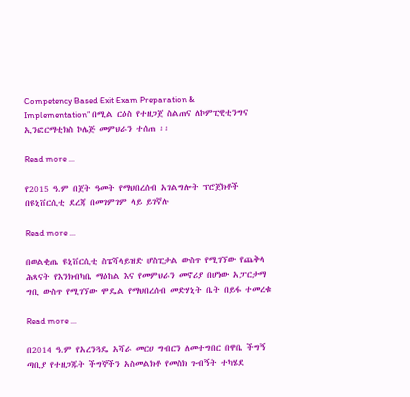Competency Based Exit Exam Preparation & Implementation” በሚል ርዕስ የተዘጋጀ ስልጠና ለኮምፒዊቲንግና ኢንፎርማቲክስ ኮሌጅ መምህራን ተሰጠ ፡፡

Read more ...

የ2015 ዓ.ም በጀት ዓመት የማህበረሰብ አገልግሎት ፕሮጀክቶች በዩኒቨርሲቲ ደረጃ በመገምገም ላይ ይገኛሉ

Read more ...

በወልቂጤ ዩኒቨርሲቲ ስፔሻላይዝድ ሆስፒታል ውስጥ የሚገኘው የጨቅላ ሕጻናት የእንክብካቤ ማዕከል እና የመምህራን መኖሪያ በሆነው አፓርታማ ግቢ ውስጥ የሚገኘው ሞዴል የማህበረሰብ መድሃኒት ቤት በይፋ ተመረቁ

Read more ...

በ2014 ዓ.ም የአረንጓዴ አሻራ መርሀ ግብርን ለመተግበር በዋቤ ችግኝ ጣቢያ የተዘጋጁት ችግኞችን አስመልክቶ የመስክ ጉብኝት ተካሄደ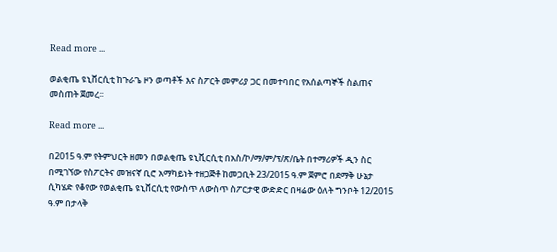Read more ...

ወልቂጤ ዩኒቨርሲቲ ከጉራጌ ዞን ወጣቶች እና ስፖርት መምሪያ ጋር በመተባበር የአሰልጣኞች ስልጠና መስጠት ጀመረ፡፡

Read more ...

በ2015 ዓ.ም የትምህርት ዘመን በወልቂጤ ዩኒቪርሲቲ በአስ/ኮ/ማ/ም/ፕ/ጽ/ቤት በተማሪዎች ዲን ስር በሚገኘው የስፖርትና መዝናኛ ቢሮ አማካይነት ተዘጋጅቶ ከመጋቢት 23/2015 ዓ.ም ጀምሮ በደማቅ ሁኔታ ሲካሄድ የቆየው የወልቂጤ ዩኒቨርሲቲ የውስጥ ለውስጥ ስፖርታዊ ውድድር በዛሬው ዕለት ግንቦት 12/2015 ዓ.ም በታላቅ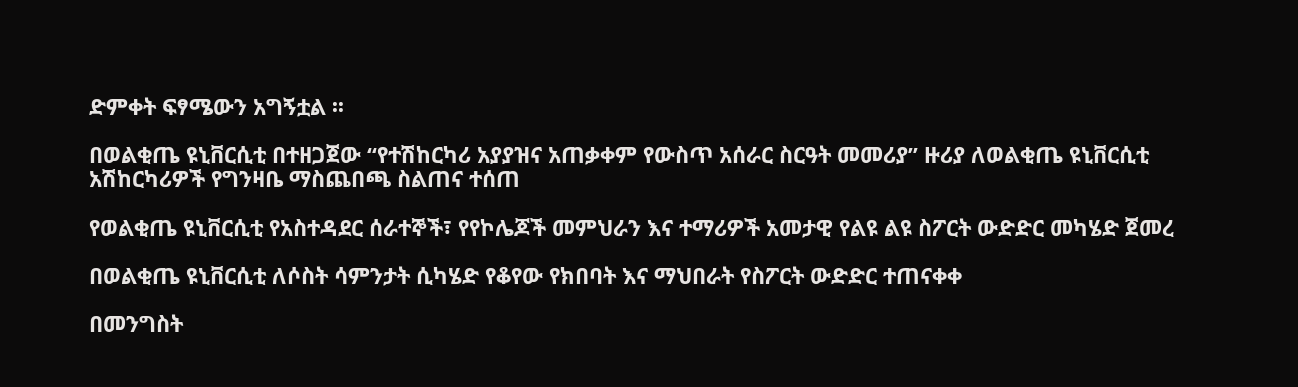ድምቀት ፍፃሜውን አግኝቷል ፡፡

በወልቂጤ ዩኒቨርሲቲ በተዘጋጀው “የተሽከርካሪ አያያዝና አጠቃቀም የውስጥ አሰራር ስርዓት መመሪያ” ዙሪያ ለወልቂጤ ዩኒቨርሲቲ አሽከርካሪዎች የግንዛቤ ማስጨበጫ ስልጠና ተሰጠ

የወልቂጤ ዩኒቨርሲቲ የአስተዳደር ሰራተኞች፣ የየኮሌጆች መምህራን እና ተማሪዎች አመታዊ የልዩ ልዩ ስፖርት ውድድር መካሄድ ጀመረ

በወልቂጤ ዩኒቨርሲቲ ለሶስት ሳምንታት ሲካሄድ የቆየው የክበባት እና ማህበራት የስፖርት ውድድር ተጠናቀቀ

በመንግስት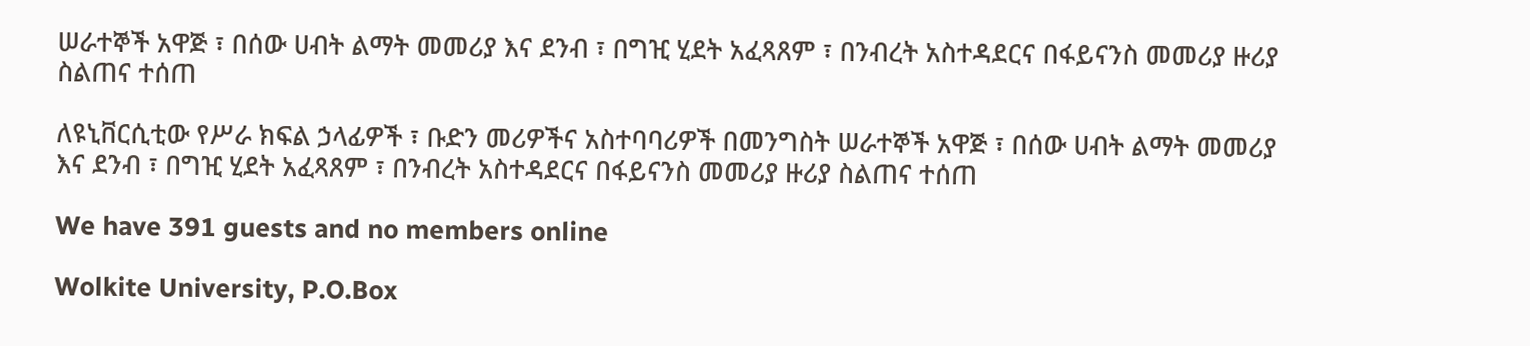ሠራተኞች አዋጅ ፣ በሰው ሀብት ልማት መመሪያ እና ደንብ ፣ በግዢ ሂደት አፈጻጸም ፣ በንብረት አስተዳደርና በፋይናንስ መመሪያ ዙሪያ ስልጠና ተሰጠ

ለዩኒቨርሲቲው የሥራ ክፍል ኃላፊዎች ፣ ቡድን መሪዎችና አስተባባሪዎች በመንግስት ሠራተኞች አዋጅ ፣ በሰው ሀብት ልማት መመሪያ እና ደንብ ፣ በግዢ ሂደት አፈጻጸም ፣ በንብረት አስተዳደርና በፋይናንስ መመሪያ ዙሪያ ስልጠና ተሰጠ

We have 391 guests and no members online

Wolkite University, P.O.Box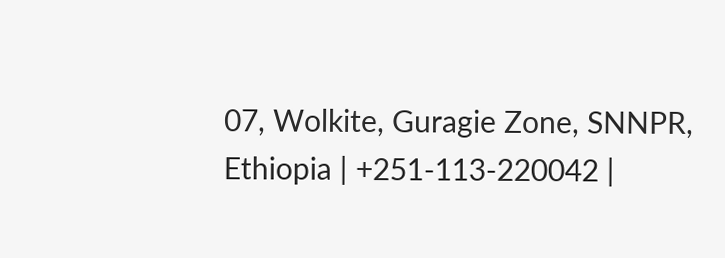07, Wolkite, Guragie Zone, SNNPR, Ethiopia | +251-113-220042 |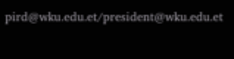pird@wku.edu.et/president@wku.edu.et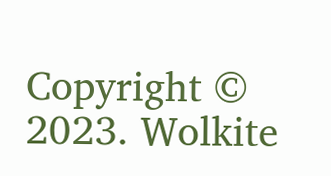Copyright © 2023. Wolkite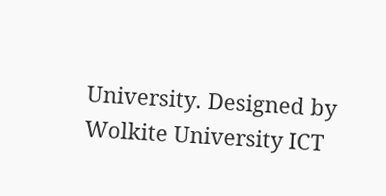University. Designed by Wolkite University ICT